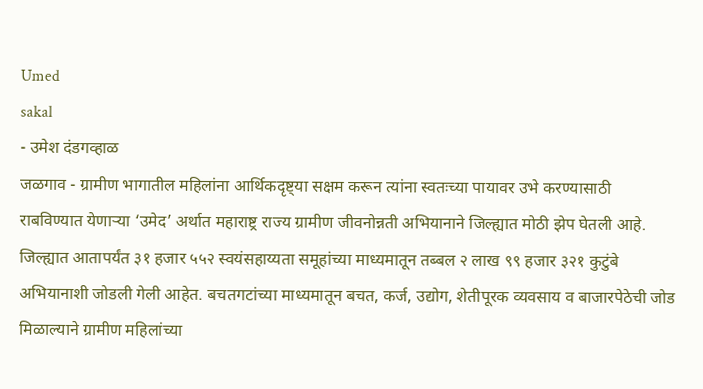Umed
sakal
- उमेश दंडगव्हाळ
जळगाव - ग्रामीण भागातील महिलांना आर्थिकदृष्ट्या सक्षम करून त्यांना स्वतःच्या पायावर उभे करण्यासाठी राबविण्यात येणाऱ्या ‘उमेद’ अर्थात महाराष्ट्र राज्य ग्रामीण जीवनोन्नती अभियानाने जिल्ह्यात मोठी झेप घेतली आहे. जिल्ह्यात आतापर्यंत ३१ हजार ५५२ स्वयंसहाय्यता समूहांच्या माध्यमातून तब्बल २ लाख ९९ हजार ३२१ कुटुंबे अभियानाशी जोडली गेली आहेत. बचतगटांच्या माध्यमातून बचत, कर्ज, उद्योग, शेतीपूरक व्यवसाय व बाजारपेठेची जोड मिळाल्याने ग्रामीण महिलांच्या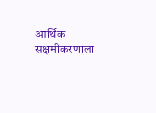आर्थिक सक्षमीकरणाला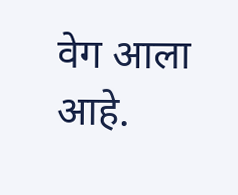वेग आला आहे.